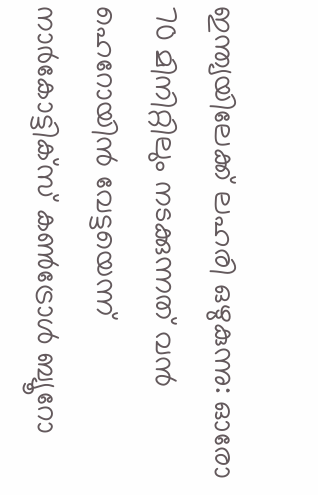ഇന്ത്യയിലേക്ക് ലഹരി ഒഴുകുന്നു: ഓരോ 70 മിനിറ്റിലും നടക്കുന്നത് വന്‍ ഹെറോയിന്‍ വേട്ടയെന്ന് നാര്‍കോട്ടിക്‌സ് കണ്‍ട്രോള്‍ ബ്യൂറോ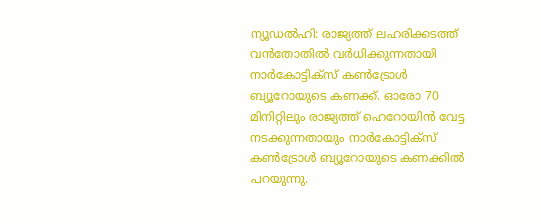ന്യൂഡല്‍ഹി: രാജ്യത്ത് ലഹരിക്കടത്ത് വന്‍തോതില്‍ വര്‍ധിക്കുന്നതായി നാര്‍കോട്ടിക്‌സ് കണ്‍ട്രോള്‍ ബ്യൂറോയുടെ കണക്ക്. ഓരോ 70 മിനിറ്റിലും രാജ്യത്ത് ഹെറോയിന്‍ വേട്ട നടക്കുന്നതായും നാര്‍കോട്ടിക്‌സ് കണ്‍ട്രോള്‍ ബ്യൂറോയുടെ കണക്കില്‍ പറയുന്നു.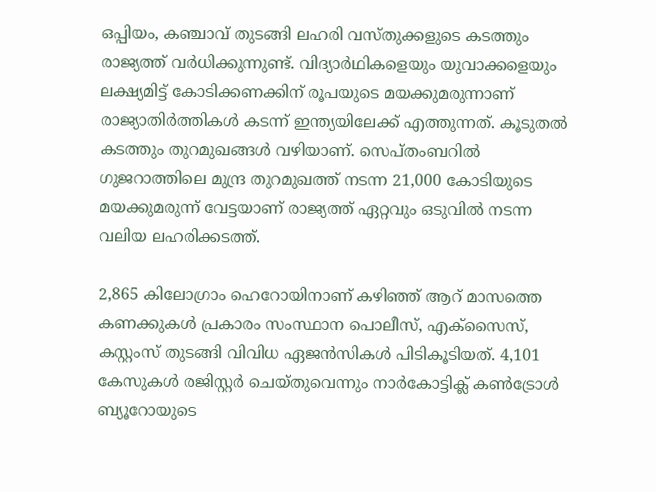ഒപ്പിയം, കഞ്ചാവ് തുടങ്ങി ലഹരി വസ്തുക്കളുടെ കടത്തും രാജ്യത്ത് വര്‍ധിക്കുന്നുണ്ട്. വിദ്യാര്‍ഥികളെയും യുവാക്കളെയും ലക്ഷ്യമിട്ട് കോടിക്കണക്കിന് രൂപയുടെ മയക്കുമരുന്നാണ് രാജ്യാതിര്‍ത്തികള്‍ കടന്ന് ഇന്ത്യയിലേക്ക് എത്തുന്നത്. കൂടുതല്‍ കടത്തും തുറമുഖങ്ങള്‍ വഴിയാണ്. സെപ്തംബറില്‍ ഗുജറാത്തിലെ മുന്ദ്ര തുറമുഖത്ത് നടന്ന 21,000 കോടിയുടെ മയക്കുമരുന്ന് വേട്ടയാണ് രാജ്യത്ത് ഏറ്റവും ഒടുവില്‍ നടന്ന വലിയ ലഹരിക്കടത്ത്.

2,865 കിലോഗ്രാം ഹെറോയിനാണ് കഴിഞ്ഞ് ആറ് മാസത്തെ കണക്കുകള്‍ പ്രകാരം സംസ്ഥാന പൊലീസ്, എക്‌സൈസ്, കസ്റ്റംസ് തുടങ്ങി വിവിധ ഏജന്‍സികള്‍ പിടികൂടിയത്. 4,101 കേസുകള്‍ രജിസ്റ്റര്‍ ചെയ്തുവെന്നും നാര്‍കോട്ടിക്ല് കണ്‍ട്രോള്‍ ബ്യൂറോയുടെ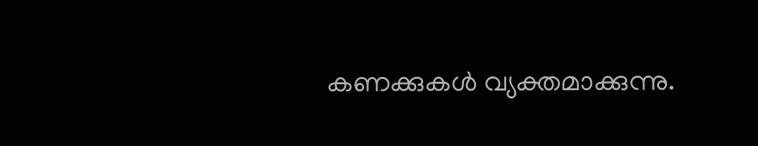കണക്കുകള്‍ വ്യക്തമാക്കുന്നു.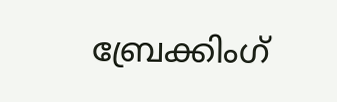ബ്രേക്കിംഗ്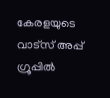കേരളയുടെ വാട്സ് അപ്പ് ഗ്രൂപ്പിൽ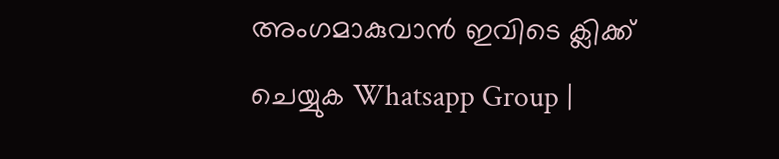അംഗമാകുവാൻ ഇവിടെ ക്ലിക്ക് ചെയ്യുക Whatsapp Group |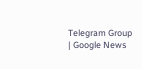Telegram Group | Google News